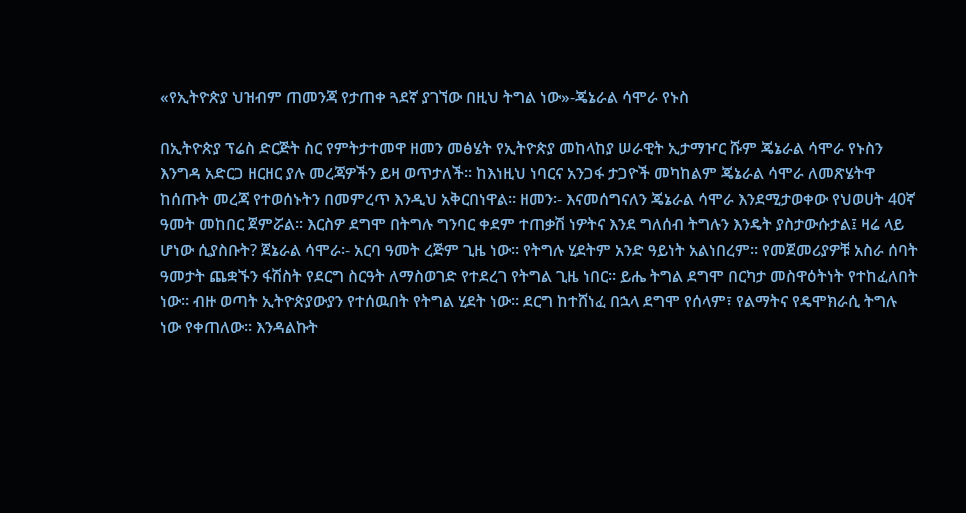«የኢትዮጵያ ህዝብም ጠመንጃ የታጠቀ ጓደኛ ያገኘው በዚህ ትግል ነው»-ጄኔራል ሳሞራ የኑስ

በኢትዮጵያ ፕሬስ ድርጅት ስር የምትታተመዋ ዘመን መፅሄት የኢትዮጵያ መከላከያ ሠራዊት ኢታማዦር ሹም ጄኔራል ሳሞራ የኑስን እንግዳ አድርጋ ዘርዘር ያሉ መረጃዎችን ይዛ ወጥታለች። ከእነዚህ ነባርና አንጋፋ ታጋዮች መካከልም ጄኔራል ሳሞራ ለመጽሄትዋ ከሰጡት መረጃ የተወሰኑትን በመምረጥ እንዲህ አቅርበነዋል። ዘመን፡- እናመሰግናለን ጄኔራል ሳሞራ እንደሚታወቀው የህወሀት 40ኛ ዓመት መከበር ጀምሯል። እርስዎ ደግሞ በትግሉ ግንባር ቀደም ተጠቃሽ ነዎትና እንደ ግለሰብ ትግሉን እንዴት ያስታውሱታል፤ ዛሬ ላይ ሆነው ሲያስቡት? ጀኔራል ሳሞራ፡- አርባ ዓመት ረጅም ጊዜ ነው። የትግሉ ሂደትም አንድ ዓይነት አልነበረም። የመጀመሪያዎቹ አስራ ሰባት ዓመታት ጨቋኙን ፋሽስት የደርግ ስርዓት ለማስወገድ የተደረገ የትግል ጊዜ ነበር። ይሔ ትግል ደግሞ በርካታ መስዋዕትነት የተከፈለበት ነው። ብዙ ወጣት ኢትዮጵያውያን የተሰዉበት የትግል ሂደት ነው። ደርግ ከተሸነፈ በኋላ ደግሞ የሰላም፣ የልማትና የዴሞክራሲ ትግሉ ነው የቀጠለው። እንዳልኩት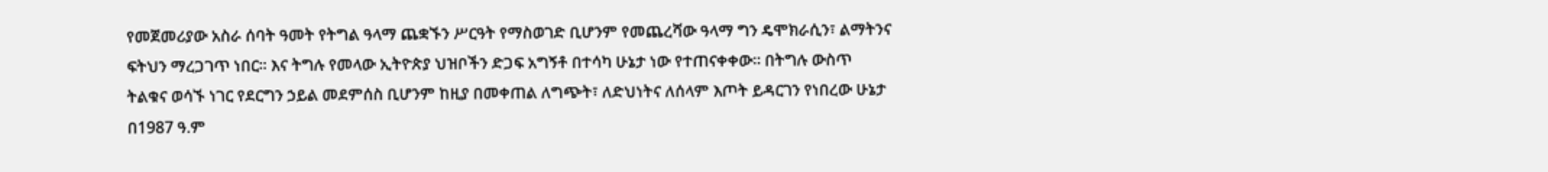የመጀመሪያው አስራ ሰባት ዓመት የትግል ዓላማ ጨቋኙን ሥርዓት የማስወገድ ቢሆንም የመጨረሻው ዓላማ ግን ዴሞክራሲን፣ ልማትንና ፍትህን ማረጋገጥ ነበር። እና ትግሉ የመላው ኢትዮጵያ ህዝቦችን ድጋፍ አግኝቶ በተሳካ ሁኔታ ነው የተጠናቀቀው። በትግሉ ውስጥ ትልቁና ወሳኙ ነገር የደርግን ኃይል መደምሰስ ቢሆንም ከዚያ በመቀጠል ለግጭት፣ ለድህነትና ለሰላም እጦት ይዳርገን የነበረው ሁኔታ በ1987 ዓ.ም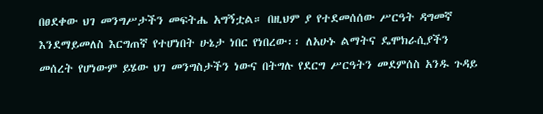በፀደቀው ህገ መንግሥታችን መፍትሔ አግኝቷል። በዚህም ያ የተደመሰሰው ሥርዓት ዳግመኛ እንደማይመለስ እርግጠኛ የተሆነበት ሁኔታ ነበር የነበረው፡፡ ለአሁኑ ልማትና ዴሞክራሲያችን መሰረት የሆነውም ይሄው ህገ መንግስታችን ነውና በትግሉ የደርግ ሥርዓትን መደምሰስ አንዱ ጉዳይ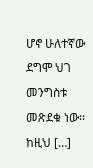ሆኖ ሁለተኛው ደግሞ ህገ መንግስቱ መጽደቁ ነው፡፡ ከዚህ […]